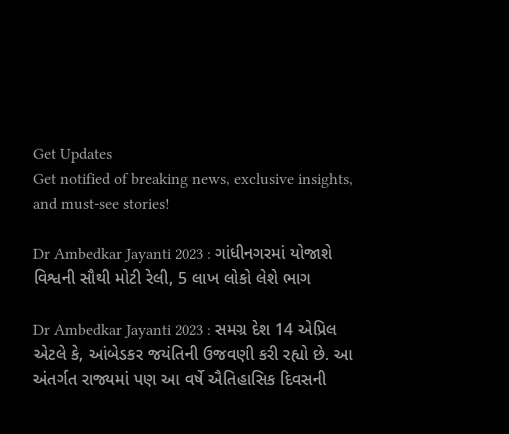Get Updates
Get notified of breaking news, exclusive insights, and must-see stories!

Dr Ambedkar Jayanti 2023 : ગાંધીનગરમાં યોજાશે વિશ્વની સૌથી મોટી રેલી, 5 લાખ લોકો લેશે ભાગ

Dr Ambedkar Jayanti 2023 : સમગ્ર દેશ 14 એપ્રિલ એટલે કે, આંબેડકર જયંતિની ઉજવણી કરી રહ્યો છે. આ અંતર્ગત રાજ્યમાં પણ આ વર્ષે ઐતિહાસિક દિવસની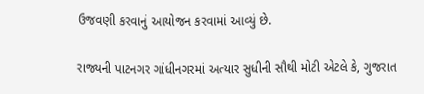ઉજવણી કરવાનું આયોજન કરવામાં આવ્યું છે.

રાજ્યની પાટનગર ગાંધીનગરમાં અત્યાર સુધીની સૌથી મોટી એટલે કે, ગુજરાત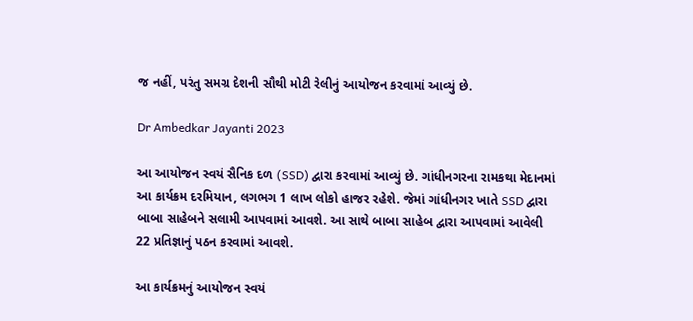જ નહીં, પરંતુ સમગ્ર દેશની સૌથી મોટી રેલીનું આયોજન કરવામાં આવ્યું છે.

Dr Ambedkar Jayanti 2023

આ આયોજન સ્વયં સૈનિક દળ (SSD) દ્વારા કરવામાં આવ્યું છે. ગાંધીનગરના રામકથા મેદાનમાં આ કાર્યક્રમ દરમિયાન, લગભગ 1 લાખ લોકો હાજર રહેશે. જેમાં ગાંધીનગર ખાતે SSD દ્વારા બાબા સાહેબને સલામી આપવામાં આવશે. આ સાથે બાબા સાહેબ દ્વારા આપવામાં આવેલી 22 પ્રતિજ્ઞાનું પઠન કરવામાં આવશે.

આ કાર્યક્રમનું આયોજન સ્વયં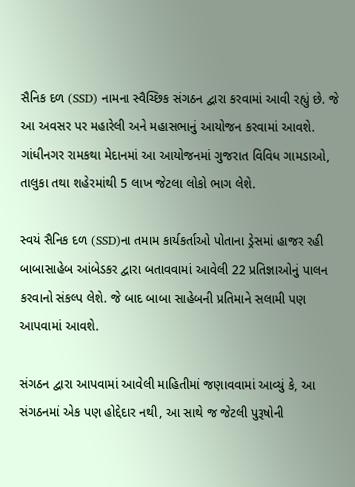સૈનિક દળ (SSD) નામના સ્વૈચ્છિક સંગઠન દ્વારા કરવામાં આવી રહ્યું છે. જે આ અવસર પર મહારેલી અને મહાસભાનું આયોજન કરવામાં આવશે. ગાંધીનગર રામકથા મેદાનમાં આ આયોજનમાં ગુજરાત વિવિધ ગામડાઓ, તાલુકા તથા શહેરમાંથી 5 લાખ જેટલા લોકો ભાગ લેશે.

સ્વયં સૈનિક દળ (SSD)ના તમામ કાર્યકર્તાઓ પોતાના ડ્રેસમાં હાજર રહી બાબાસાહેબ આંબેડકર દ્વારા બતાવવામાં આવેલી 22 પ્રતિજ્ઞાઓનું પાલન કરવાનો સંકલ્પ લેશે. જે બાદ બાબા સાહેબની પ્રતિમાને સલામી પણ આપવામાં આવશે.

સંગઠન દ્વારા આપવામાં આવેલી માહિતીમાં જણાવવામાં આવ્યું કે, આ સંગઠનમાં એક પણ હોદ્દેદાર નથી, આ સાથે જ જેટલી પુરૂષોની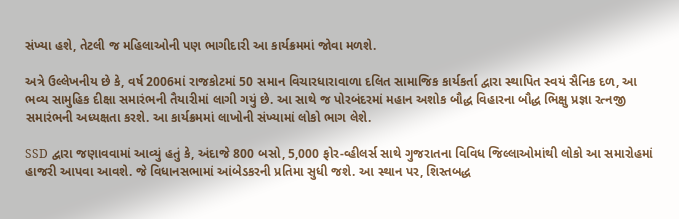સંખ્યા હશે, તેટલી જ મહિલાઓની પણ ભાગીદારી આ કાર્યક્રમમાં જોવા મળશે.

અત્રે ઉલ્લેખનીય છે કે, વર્ષ 2006માં રાજકોટમાં 50 સમાન વિચારધારાવાળા દલિત સામાજિક કાર્યકર્તા દ્વારા સ્થાપિત સ્વયં સૈનિક દળ, આ ભવ્ય સામુહિક દીક્ષા સમારંભની તૈયારીમાં લાગી ગયું છે. આ સાથે જ પોરબંદરમાં મહાન અશોક બૌદ્ધ વિહારના બૌદ્ધ ભિક્ષુ પ્રજ્ઞા રત્નજી સમારંભની અધ્યક્ષતા કરશે. આ કાર્યક્રમમાં લાખોની સંખ્યામાં લોકો ભાગ લેશે.

SSD દ્વારા જણાવવામાં આવ્યું હતું કે, અંદાજે 800 બસો, 5,000 ફોર-વ્હીલર્સ સાથે ગુજરાતના વિવિધ જિલ્લાઓમાંથી લોકો આ સમારોહમાં હાજરી આપવા આવશે. જે વિધાનસભામાં આંબેડકરની પ્રતિમા સુધી જશે. આ સ્થાન પર, શિસ્તબદ્ધ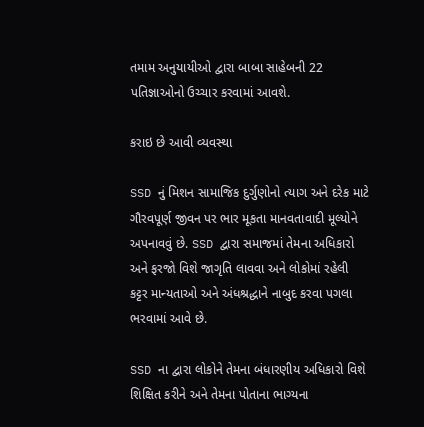તમામ અનુયાયીઓ દ્વારા બાબા સાહેબની 22 પતિજ્ઞાઓનો ઉચ્ચાર કરવામાં આવશે.

કરાઇ છે આવી વ્યવસ્થા

SSD નું મિશન સામાજિક દુર્ગુણોનો ત્યાગ અને દરેક માટે ગૌરવપૂર્ણ જીવન પર ભાર મૂકતા માનવતાવાદી મૂલ્યોને અપનાવવું છે. SSD દ્વારા સમાજમાં તેમના અધિકારો અને ફરજો વિશે જાગૃતિ લાવવા અને લોકોમાં રહેલી કટ્ટર માન્યતાઓ અને અંધશ્રદ્ધાને નાબુદ કરવા પગલા ભરવામાં આવે છે.

SSD ના દ્વારા લોકોને તેમના બંધારણીય અધિકારો વિશે શિક્ષિત કરીને અને તેમના પોતાના ભાગ્યના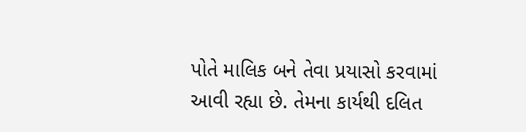પોતે માલિક બને તેવા પ્રયાસો કરવામાં આવી રહ્યા છે. તેમના કાર્યથી દલિત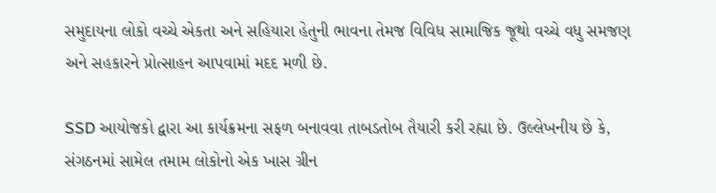સમુદાયના લોકો વચ્ચે એકતા અને સહિયારા હેતુની ભાવના તેમજ વિવિધ સામાજિક જૂથો વચ્ચે વધુ સમજણ અને સહકારને પ્રોત્સાહન આપવામાં મદદ મળી છે.

SSD આયોજકો દ્વારા આ કાર્યક્રમના સફળ બનાવવા તાબડતોબ તૈયારી કરી રહ્યા છે. ઉલ્લેખનીય છે કે, સંગઠનમાં સામેલ તમામ લોકોનો એક ખાસ ગ્રીન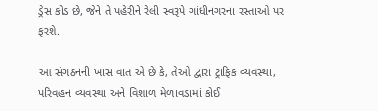ડ્રેસ કોડ છે, જેને તે પહેરીને રેલી સ્વરૂપે ગાંધીનગરના રસ્તાઓ પર ફરશે.

આ સંગઠનની ખાસ વાત એ છે કે, તેઓ દ્વારા ટ્રાફિક વ્યવસ્થા, પરિવહન વ્યવસ્થા અને વિશાળ મેળાવડામાં કોઈ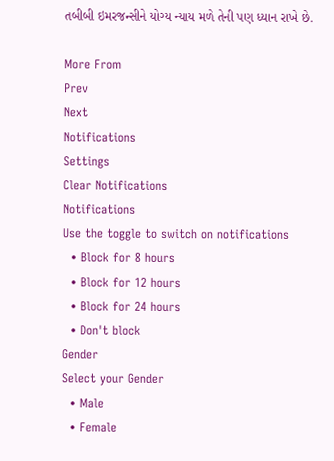તબીબી ઇમરજન્સીને યોગ્ય ન્યાય મળે તેની પણ ધ્યાન રાખે છે.

More From
Prev
Next
Notifications
Settings
Clear Notifications
Notifications
Use the toggle to switch on notifications
  • Block for 8 hours
  • Block for 12 hours
  • Block for 24 hours
  • Don't block
Gender
Select your Gender
  • Male
  • Female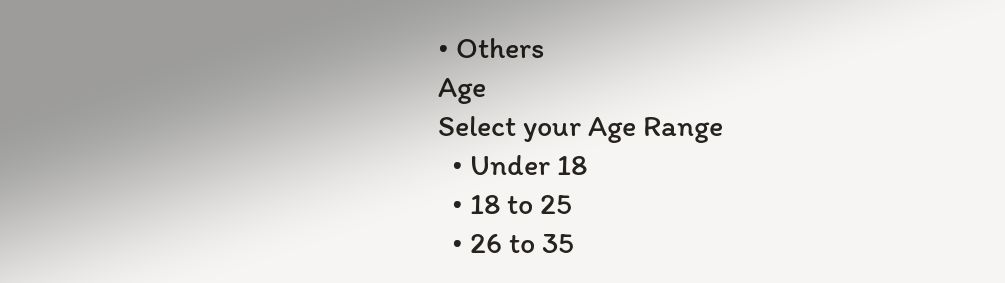• Others
Age
Select your Age Range
  • Under 18
  • 18 to 25
  • 26 to 35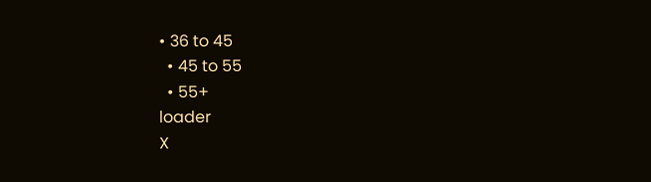• 36 to 45
  • 45 to 55
  • 55+
loader
X